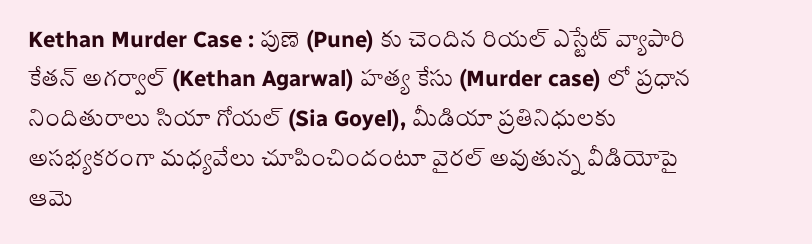Kethan Murder Case : పుణె (Pune) కు చెందిన రియల్ ఎస్టేట్ వ్యాపారి కేతన్ అగర్వాల్ (Kethan Agarwal) హత్య కేసు (Murder case) లో ప్రధాన నిందితురాలు సియా గోయల్ (Sia Goyel), మీడియా ప్రతినిధులకు అసభ్యకరంగా మధ్యవేలు చూపించిందంటూ వైరల్ అవుతున్న వీడియోపై ఆమె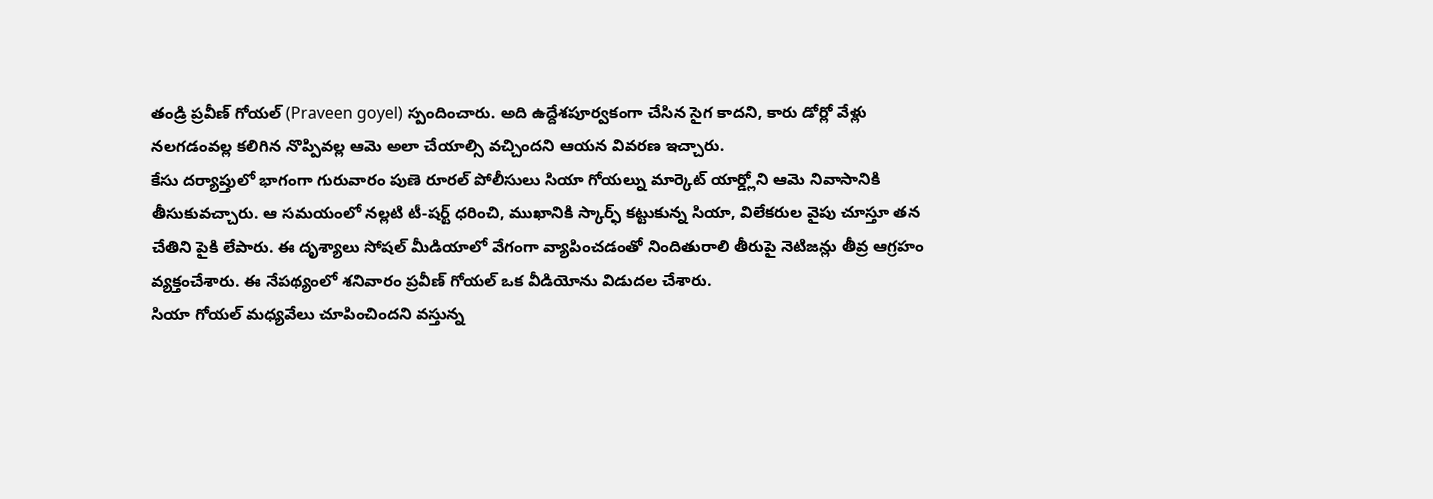తండ్రి ప్రవీణ్ గోయల్ (Praveen goyel) స్పందించారు. అది ఉద్దేశపూర్వకంగా చేసిన సైగ కాదని, కారు డోర్లో వేళ్లు నలగడంవల్ల కలిగిన నొప్పివల్ల ఆమె అలా చేయాల్సి వచ్చిందని ఆయన వివరణ ఇచ్చారు.
కేసు దర్యాప్తులో భాగంగా గురువారం పుణె రూరల్ పోలీసులు సియా గోయల్ను మార్కెట్ యార్డ్లోని ఆమె నివాసానికి తీసుకువచ్చారు. ఆ సమయంలో నల్లటి టీ-షర్ట్ ధరించి, ముఖానికి స్కార్ఫ్ కట్టుకున్న సియా, విలేకరుల వైపు చూస్తూ తన చేతిని పైకి లేపారు. ఈ దృశ్యాలు సోషల్ మీడియాలో వేగంగా వ్యాపించడంతో నిందితురాలి తీరుపై నెటిజన్లు తీవ్ర ఆగ్రహం వ్యక్తంచేశారు. ఈ నేపథ్యంలో శనివారం ప్రవీణ్ గోయల్ ఒక వీడియోను విడుదల చేశారు.
సియా గోయల్ మధ్యవేలు చూపించిందని వస్తున్న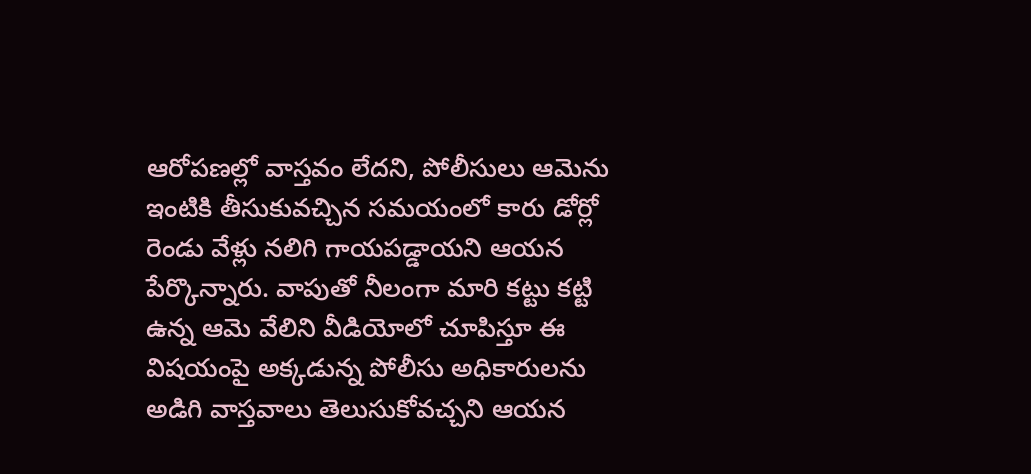ఆరోపణల్లో వాస్తవం లేదని, పోలీసులు ఆమెను ఇంటికి తీసుకువచ్చిన సమయంలో కారు డోర్లో రెండు వేళ్లు నలిగి గాయపడ్డాయని ఆయన పేర్కొన్నారు. వాపుతో నీలంగా మారి కట్టు కట్టి ఉన్న ఆమె వేలిని వీడియోలో చూపిస్తూ ఈ విషయంపై అక్కడున్న పోలీసు అధికారులను అడిగి వాస్తవాలు తెలుసుకోవచ్చని ఆయన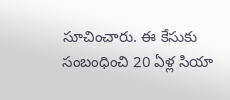సూచించారు. ఈ కేసుకు సంబంధించి 20 ఏళ్ల సియా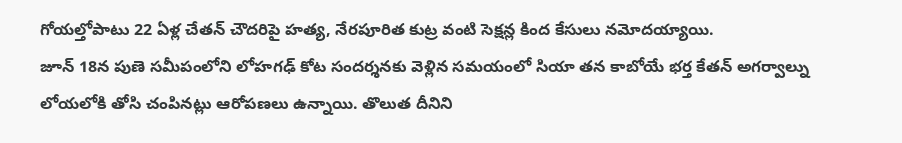గోయల్తోపాటు 22 ఏళ్ల చేతన్ చౌదరిపై హత్య, నేరపూరిత కుట్ర వంటి సెక్షన్ల కింద కేసులు నమోదయ్యాయి.
జూన్ 18న పుణె సమీపంలోని లోహగఢ్ కోట సందర్శనకు వెళ్లిన సమయంలో సియా తన కాబోయే భర్త కేతన్ అగర్వాల్ను లోయలోకి తోసి చంపినట్లు ఆరోపణలు ఉన్నాయి. తొలుత దీనిని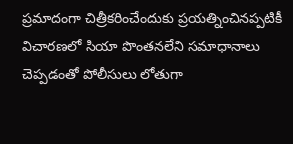ప్రమాదంగా చిత్రీకరించేందుకు ప్రయత్నించినప్పటికీ విచారణలో సియా పొంతనలేని సమాధానాలు చెప్పడంతో పోలీసులు లోతుగా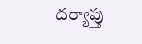దర్యాప్తు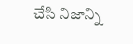చేసి నిజాన్ని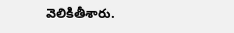వెలికితీశారు.